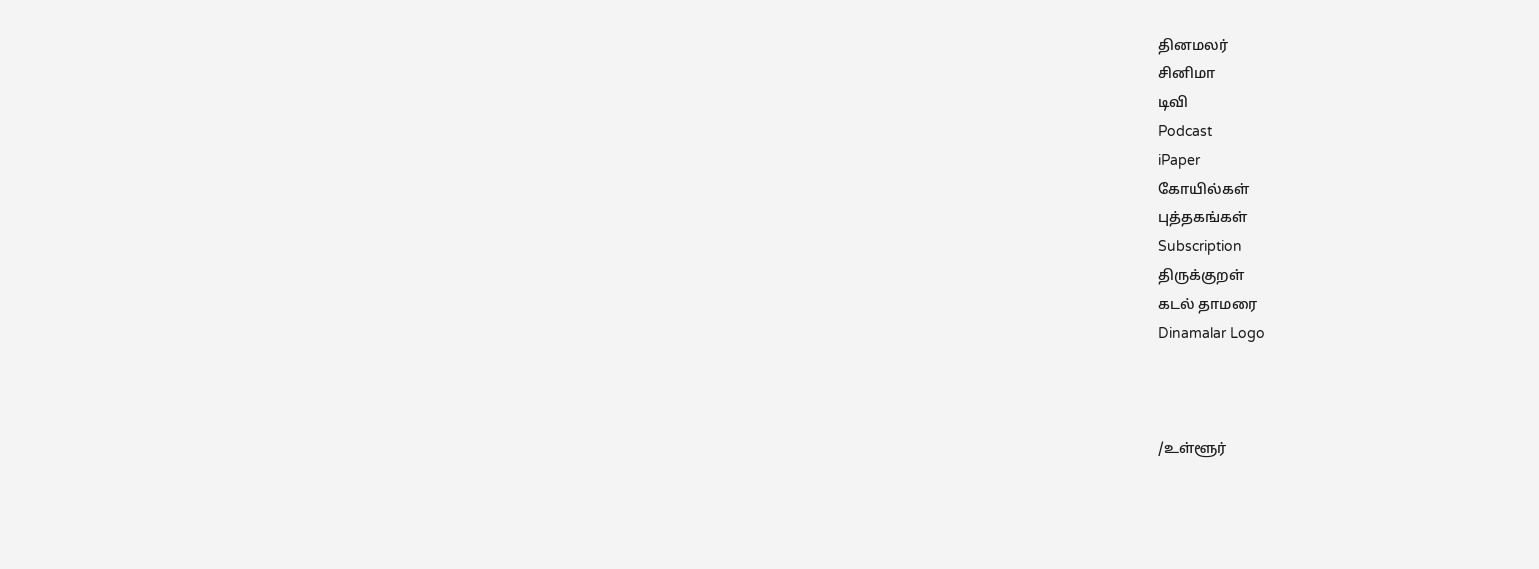தினமலர்
சினிமா
டிவி
Podcast
iPaper
கோயில்கள்
புத்தகங்கள்
Subscription
திருக்குறள்
கடல் தாமரை
Dinamalar Logo



/உள்ளூர்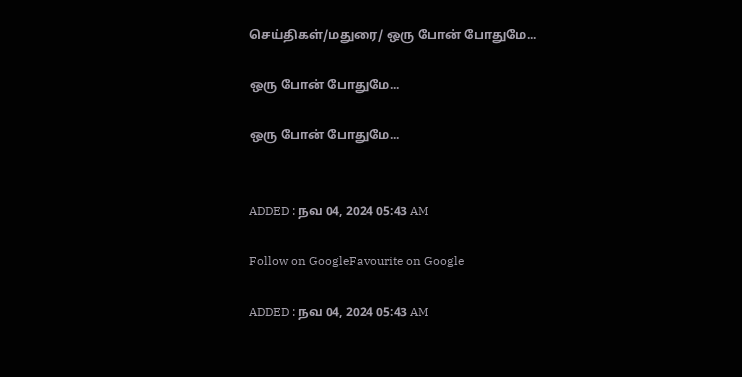செய்திகள்/மதுரை/ ஒரு போன் போதுமே...

ஒரு போன் போதுமே...

ஒரு போன் போதுமே...


ADDED : நவ 04, 2024 05:43 AM

Follow on GoogleFavourite on Google

ADDED : நவ 04, 2024 05:43 AM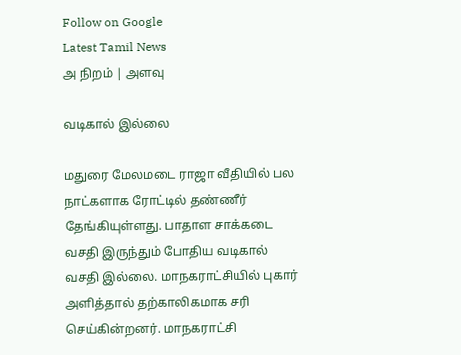Follow on Google
Latest Tamil News
அ நிறம் | அளவு

வடிகால் இல்லை

மதுரை மேலமடை ராஜா வீதியில் பல நாட்களாக ரோட்டில் தண்ணீர் தேங்கியுள்ளது. பாதாள சாக்கடை வசதி இருந்தும் போதிய வடிகால் வசதி இல்லை. மாநகராட்சியில் புகார் அளித்தால் தற்காலிகமாக சரி செய்கின்றனர். மாநகராட்சி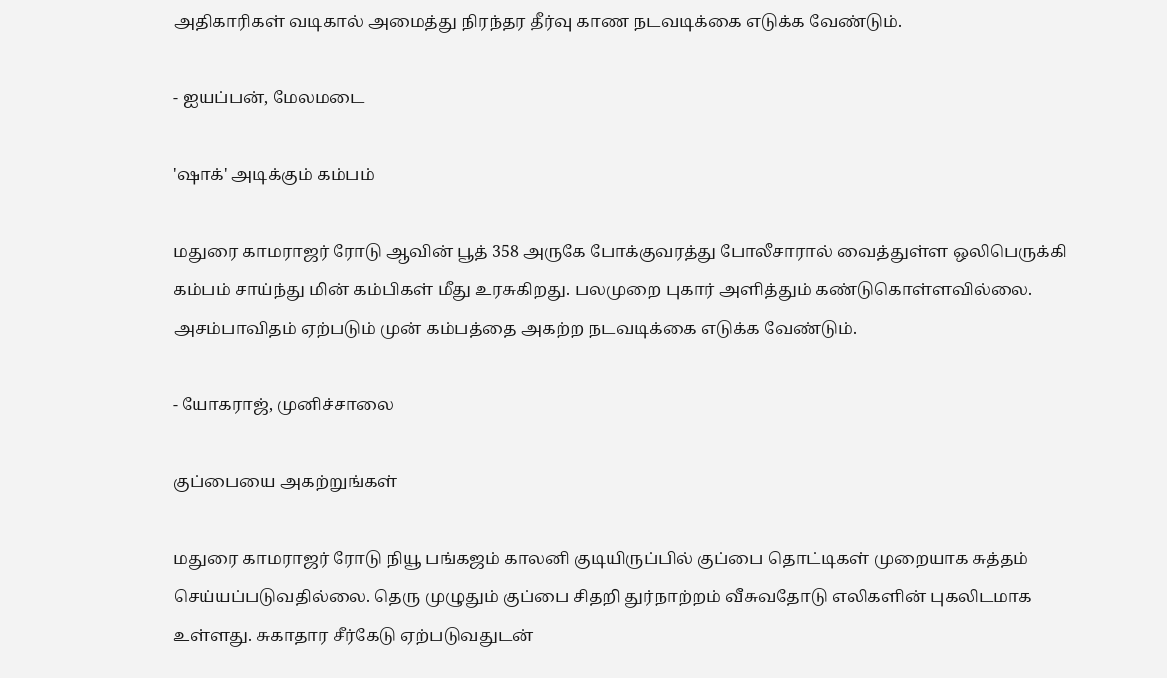அதிகாரிகள் வடிகால் அமைத்து நிரந்தர தீர்வு காண நடவடிக்கை எடுக்க வேண்டும்.

- ஐயப்பன், மேலமடை

'ஷாக்' அடிக்கும் கம்பம்

மதுரை காமராஜர் ரோடு ஆவின் பூத் 358 அருகே போக்குவரத்து போலீசாரால் வைத்துள்ள ஒலிபெருக்கி கம்பம் சாய்ந்து மின் கம்பிகள் மீது உரசுகிறது. பலமுறை புகார் அளித்தும் கண்டுகொள்ளவில்லை. அசம்பாவிதம் ஏற்படும் முன் கம்பத்தை அகற்ற நடவடிக்கை எடுக்க வேண்டும்.

- யோகராஜ், முனிச்சாலை

குப்பையை அகற்றுங்கள்

மதுரை காமராஜர் ரோடு நியூ பங்கஜம் காலனி குடியிருப்பில் குப்பை தொட்டிகள் முறையாக சுத்தம் செய்யப்படுவதில்லை. தெரு முழுதும் குப்பை சிதறி துர்நாற்றம் வீசுவதோடு எலிகளின் புகலிடமாக உள்ளது. சுகாதார சீர்கேடு ஏற்படுவதுடன்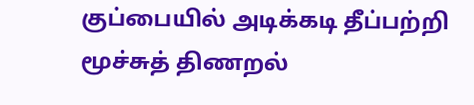குப்பையில் அடிக்கடி தீப்பற்றி மூச்சுத் திணறல்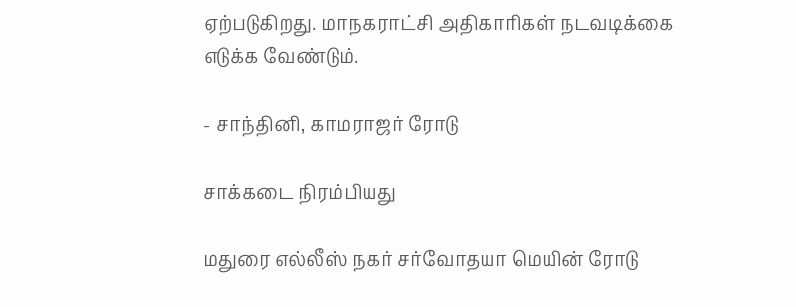ஏற்படுகிறது. மாநகராட்சி அதிகாரிகள் நடவடிக்கை எடுக்க வேண்டும்.

- சாந்தினி, காமராஜர் ரோடு

சாக்கடை நிரம்பியது

மதுரை எல்லீஸ் நகர் சர்வோதயா மெயின் ரோடு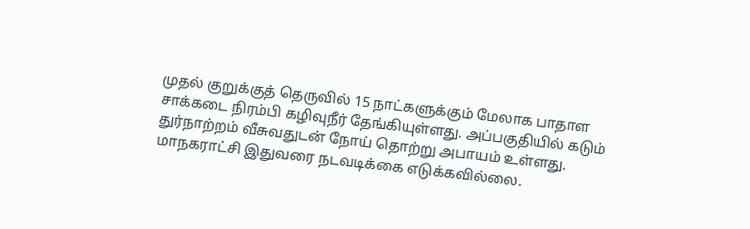முதல் குறுக்குத் தெருவில் 15 நாட்களுக்கும் மேலாக பாதாள சாக்கடை நிரம்பி கழிவுநீர் தேங்கியுள்ளது. அப்பகுதியில் கடும் துர்நாற்றம் வீசுவதுடன் நோய் தொற்று அபாயம் உள்ளது. மாநகராட்சி இதுவரை நடவடிக்கை எடுக்கவில்லை.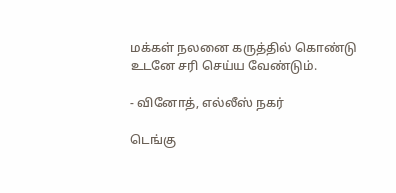மக்கள் நலனை கருத்தில் கொண்டு உடனே சரி செய்ய வேண்டும்.

- வினோத், எல்லீஸ் நகர்

டெங்கு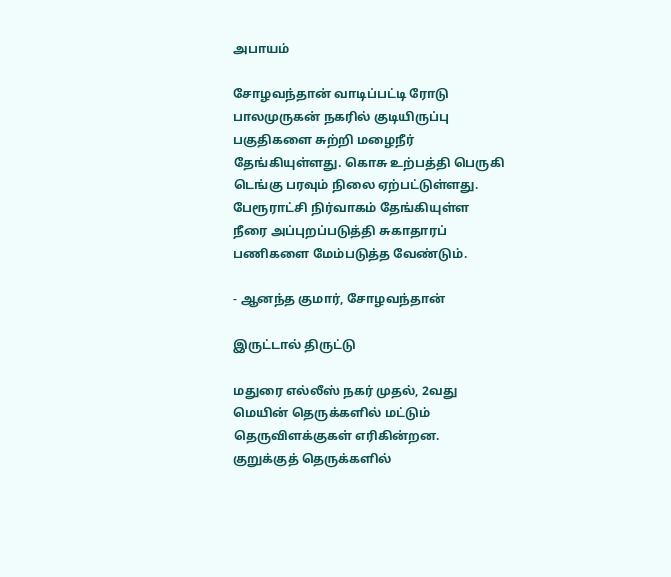அபாயம்

சோழவந்தான் வாடிப்பட்டி ரோடு பாலமுருகன் நகரில் குடியிருப்பு பகுதிகளை சுற்றி மழைநீர் தேங்கியுள்ளது. கொசு உற்பத்தி பெருகி டெங்கு பரவும் நிலை ஏற்பட்டுள்ளது. பேரூராட்சி நிர்வாகம் தேங்கியுள்ள நீரை அப்புறப்படுத்தி சுகாதாரப் பணிகளை மேம்படுத்த வேண்டும்.

- ஆனந்த குமார், சோழவந்தான்

இருட்டால் திருட்டு

மதுரை எல்லீஸ் நகர் முதல், 2வது மெயின் தெருக்களில் மட்டும் தெருவிளக்குகள் எரிகின்றன. குறுக்குத் தெருக்களில்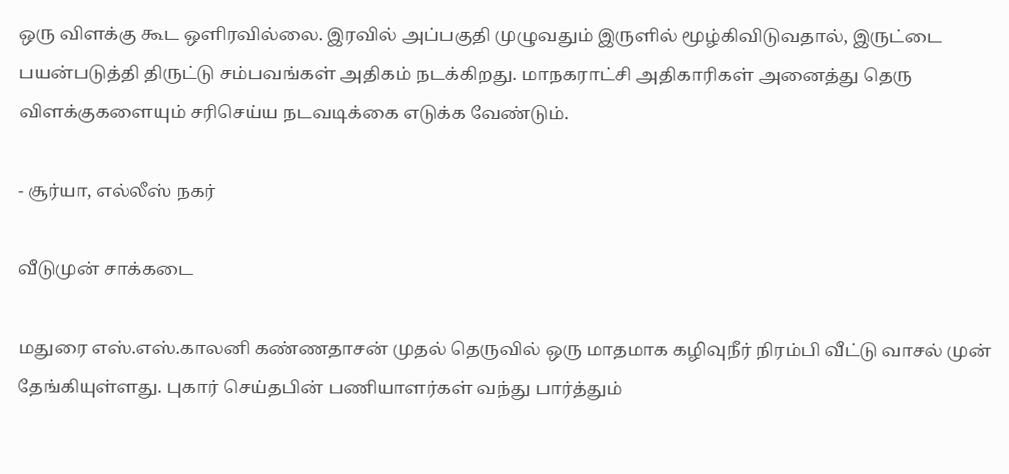ஒரு விளக்கு கூட ஒளிரவில்லை. இரவில் அப்பகுதி முழுவதும் இருளில் மூழ்கிவிடுவதால், இருட்டை பயன்படுத்தி திருட்டு சம்பவங்கள் அதிகம் நடக்கிறது. மாநகராட்சி அதிகாரிகள் அனைத்து தெரு விளக்குகளையும் சரிசெய்ய நடவடிக்கை எடுக்க வேண்டும்.

- சூர்யா, எல்லீஸ் நகர்

வீடுமுன் சாக்கடை

மதுரை எஸ்.எஸ்.காலனி கண்ணதாசன் முதல் தெருவில் ஒரு மாதமாக கழிவுநீர் நிரம்பி வீட்டு வாசல் முன் தேங்கியுள்ளது. புகார் செய்தபின் பணியாளர்கள் வந்து பார்த்தும்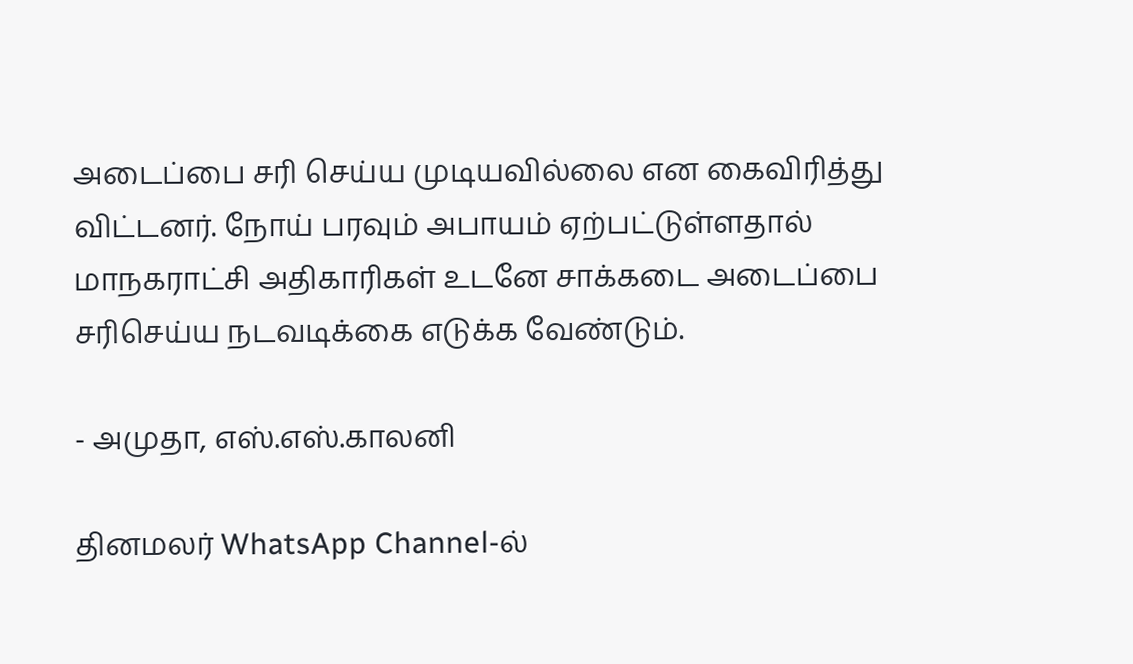அடைப்பை சரி செய்ய முடியவில்லை என கைவிரித்து விட்டனர். நோய் பரவும் அபாயம் ஏற்பட்டுள்ளதால் மாநகராட்சி அதிகாரிகள் உடனே சாக்கடை அடைப்பை சரிசெய்ய நடவடிக்கை எடுக்க வேண்டும்.

- அமுதா, எஸ்.எஸ்.காலனி

தினமலர் WhatsApp Channel-ல்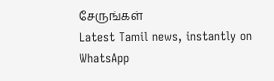சேருங்கள்
Latest Tamil news, instantly on WhatsApp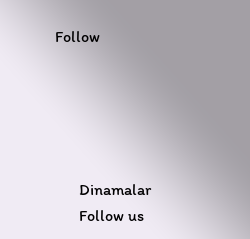Follow





      Dinamalar
      Follow us